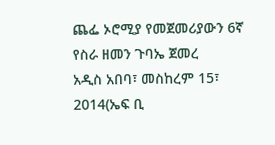ጨፌ ኦሮሚያ የመጀመሪያውን 6ኛ የስራ ዘመን ጉባኤ ጀመረ
አዲስ አበባ፣ መስከረም 15፣ 2014(ኤፍ ቢ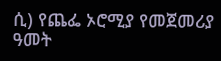ሲ) የጨፌ ኦሮሚያ የመጀመሪያ ዓመት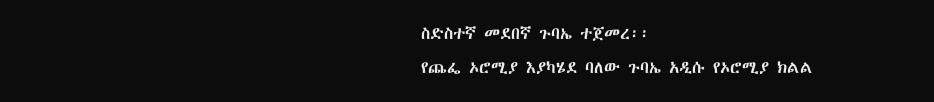ስድስተኛ መደበኛ ጉባኤ ተጀመረ፡፡
የጨፌ ኦሮሚያ እያካሄደ ባለው ጉባኤ አዲሱ የኦሮሚያ ክልል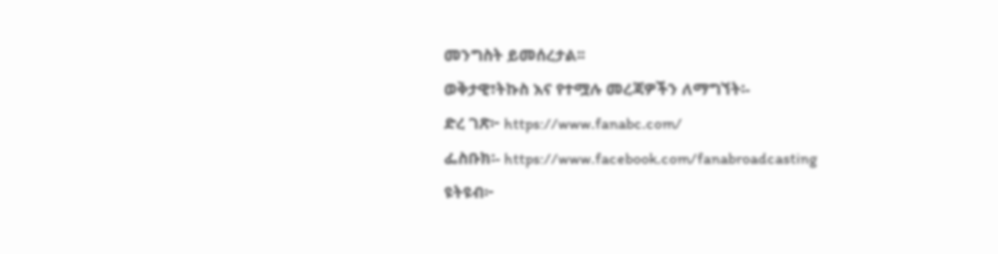መንግስት ይመሰረታል፡፡
ወቅታዊ፣ትኩስ እና የተሟሉ መረጃዎችን ለማግኘት፡-
ድረ ገጽ፦ https://www.fanabc.com/
ፌስቡክ፡- https://www.facebook.com/fanabroadcasting
ዩትዩብ፦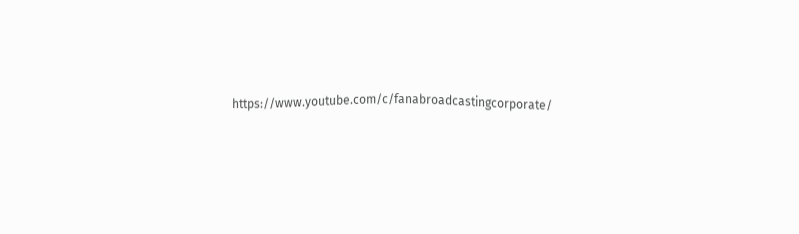https://www.youtube.com/c/fanabroadcastingcorporate/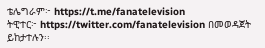ቴሌግራም፦ https://t.me/fanatelevision
ትዊተር፦ https://twitter.com/fanatelevision በመወዳጀት ይከታተሉን፡፡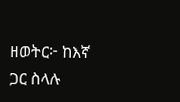ዘወትር፦ ከእኛ ጋር ስላሉ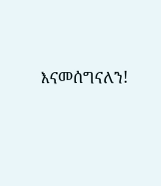እናመሰግናለን!